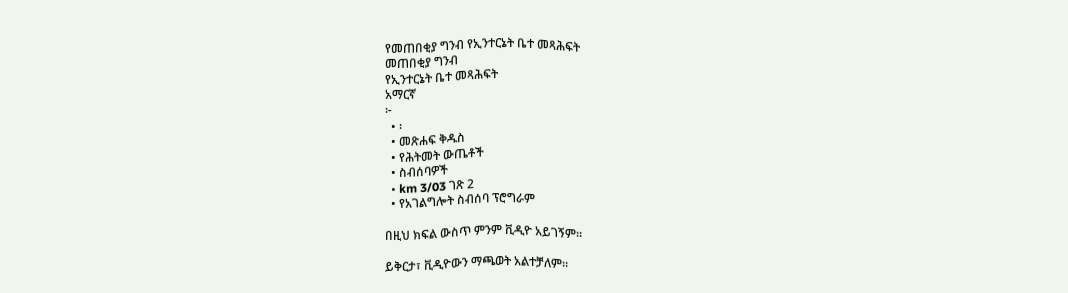የመጠበቂያ ግንብ የኢንተርኔት ቤተ መጻሕፍት
መጠበቂያ ግንብ
የኢንተርኔት ቤተ መጻሕፍት
አማርኛ
፦
  • ፡
  • መጽሐፍ ቅዱስ
  • የሕትመት ውጤቶች
  • ስብሰባዎች
  • km 3/03 ገጽ 2
  • የአገልግሎት ስብሰባ ፕሮግራም

በዚህ ክፍል ውስጥ ምንም ቪዲዮ አይገኝም።

ይቅርታ፣ ቪዲዮውን ማጫወት አልተቻለም።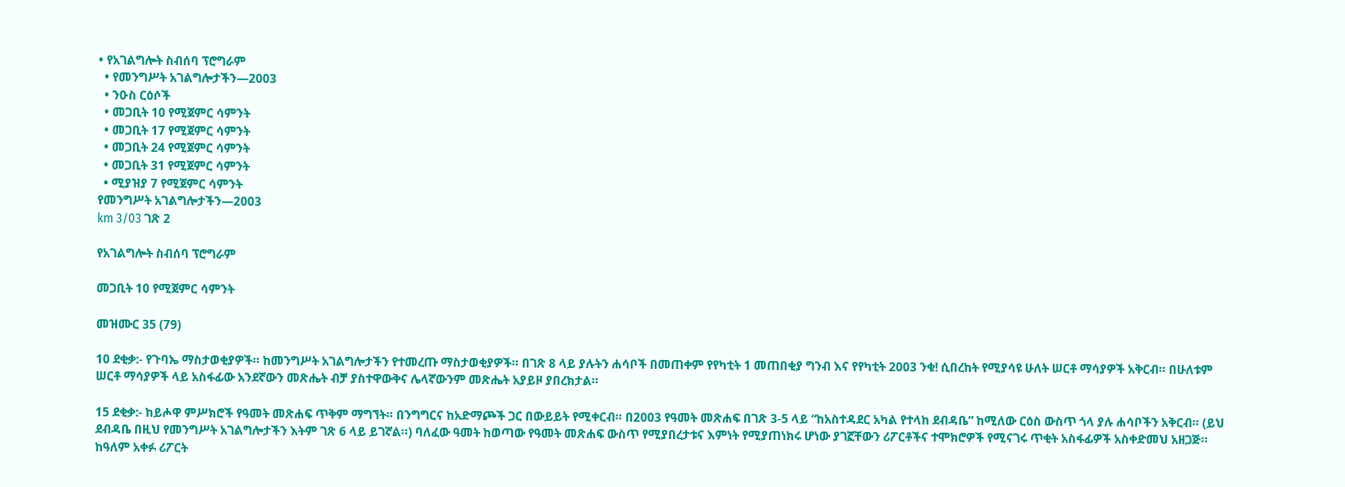• የአገልግሎት ስብሰባ ፕሮግራም
  • የመንግሥት አገልግሎታችን—2003
  • ንዑስ ርዕሶች
  • መጋቢት 10 የሚጀምር ሳምንት
  • መጋቢት 17 የሚጀምር ሳምንት
  • መጋቢት 24 የሚጀምር ሳምንት
  • መጋቢት 31 የሚጀምር ሳምንት
  • ሚያዝያ 7 የሚጀምር ሳምንት
የመንግሥት አገልግሎታችን—2003
km 3/03 ገጽ 2

የአገልግሎት ስብሰባ ፕሮግራም

መጋቢት 10 የሚጀምር ሳምንት

መዝሙር 35 (79)

10 ደቂቃ:- የጉባኤ ማስታወቂያዎች። ከመንግሥት አገልግሎታችን የተመረጡ ማስታወቂያዎች። በገጽ 8 ላይ ያሉትን ሐሳቦች በመጠቀም የየካቲት 1 መጠበቂያ ግንብ እና የየካቲት 2003 ንቁ! ሲበረከት የሚያሳዩ ሁለት ሠርቶ ማሳያዎች አቅርብ። በሁለቱም ሠርቶ ማሳያዎች ላይ አስፋፊው አንደኛውን መጽሔት ብቻ ያስተዋውቅና ሌላኛውንም መጽሔት አያይዞ ያበረክታል።

15 ደቂቃ:- ከይሖዋ ምሥክሮች የዓመት መጽሐፍ ጥቅም ማግኘት። በንግግርና ከአድማጮች ጋር በውይይት የሚቀርብ። በ2003 የዓመት መጽሐፍ በገጽ 3-5 ላይ “ከአስተዳደር አካል የተላከ ደብዳቤ” ከሚለው ርዕስ ውስጥ ጎላ ያሉ ሐሳቦችን አቅርብ። (ይህ ደብዳቤ በዚህ የመንግሥት አገልግሎታችን እትም ገጽ 6 ላይ ይገኛል።) ባለፈው ዓመት ከወጣው የዓመት መጽሐፍ ውስጥ የሚያበረታቱና እምነት የሚያጠነክሩ ሆነው ያገኟቸውን ሪፖርቶችና ተሞክሮዎች የሚናገሩ ጥቂት አስፋፊዎች አስቀድመህ አዘጋጅ። ከዓለም አቀፉ ሪፖርት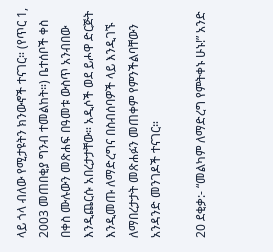ላይ ጎላ ብለው የሚታዩትን ክንውኖች ተናገር። (የጥር 1, 2003 መጠበቂያ ግንብ ተመልከት።) ቤተሰቦች ቀስ በቀስ ሙሉውን መጽሐፍ በዓመቱ ውስጥ አንብበው እንዲጨርሱ አበረታታቸው። አዲሶች ወደ ይሖዋ ድርጅት እንዲመጡ ለማድረግና በስብሰባዎች ላይ እንዲገኙ ለማበረታታት መጽሐፉን መጠቀም የምንችልባቸውን አንዳንድ መንገዶች ተናገር።

20 ደቂቃ:- “መልካም ለማድረግ የምትቀኑ ሁኑ!” አንድ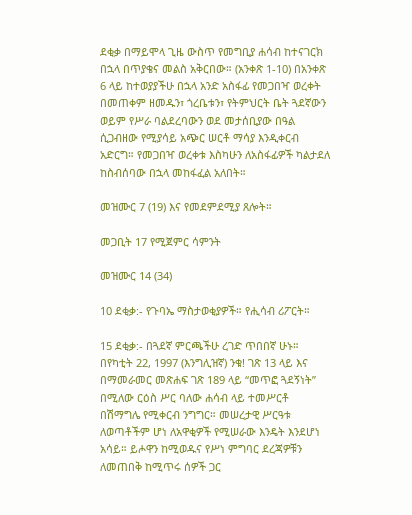ደቂቃ በማይሞላ ጊዜ ውስጥ የመግቢያ ሐሳብ ከተናገርክ በኋላ በጥያቄና መልስ አቅርበው። (አንቀጽ 1-10) በአንቀጽ 6 ላይ ከተወያያችሁ በኋላ አንድ አስፋፊ የመጋበዣ ወረቀት በመጠቀም ዘመዱን፣ ጎረቤቱን፣ የትምህርት ቤት ጓደኛውን ወይም የሥራ ባልደረባውን ወደ መታሰቢያው በዓል ሲጋብዘው የሚያሳይ አጭር ሠርቶ ማሳያ እንዲቀርብ አድርግ። የመጋበዣ ወረቀቱ እስካሁን ለአስፋፊዎች ካልታደለ ከስብሰባው በኋላ መከፋፈል አለበት።

መዝሙር 7 (19) እና የመደምደሚያ ጸሎት።

መጋቢት 17 የሚጀምር ሳምንት

መዝሙር 14 (34)

10 ደቂቃ:- የጉባኤ ማስታወቂያዎች። የሒሳብ ሪፖርት።

15 ደቂቃ:- በጓደኛ ምርጫችሁ ረገድ ጥበበኛ ሁኑ። በየካቲት 22, 1997 (እንግሊዝኛ) ንቁ! ገጽ 13 ላይ እና በማመራመር መጽሐፍ ገጽ 189 ላይ “መጥፎ ጓደኝነት” በሚለው ርዕስ ሥር ባለው ሐሳብ ላይ ተመሥርቶ በሽማግሌ የሚቀርብ ንግግር። መሠረታዊ ሥርዓቱ ለወጣቶችም ሆነ ለአዋቂዎች የሚሠራው እንዴት እንደሆነ አሳይ። ይሖዋን ከሚወዱና የሥነ ምግባር ደረጃዎቹን ለመጠበቅ ከሚጥሩ ሰዎች ጋር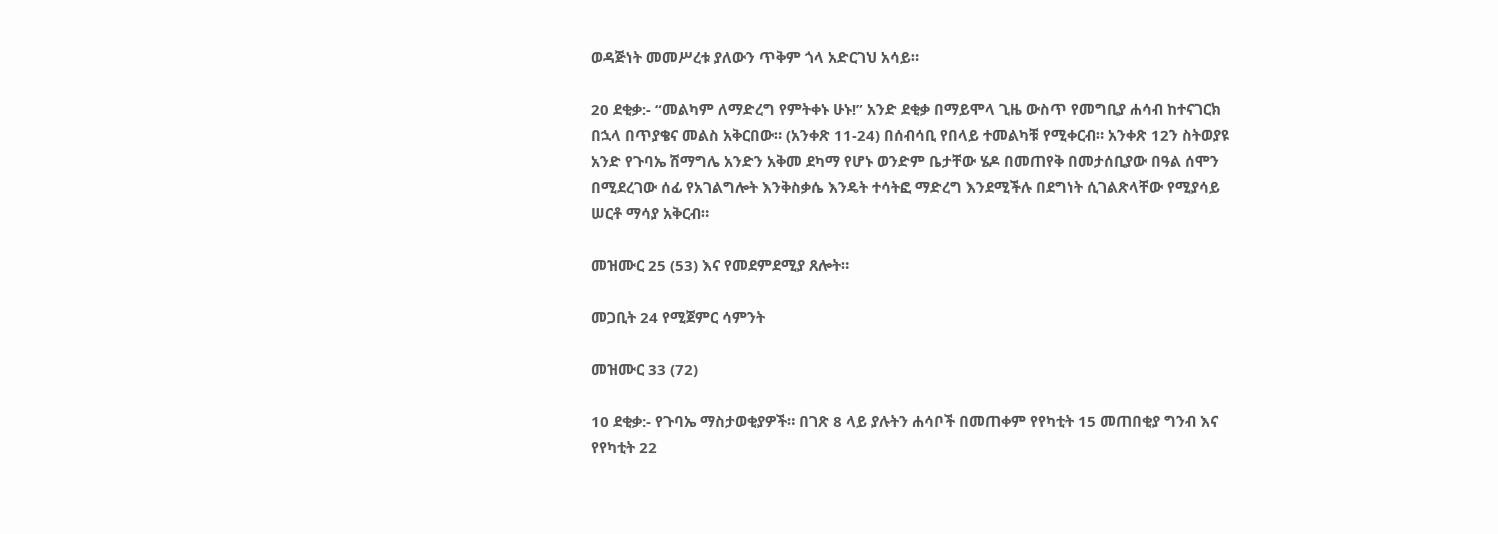ወዳጅነት መመሥረቱ ያለውን ጥቅም ጎላ አድርገህ አሳይ።

20 ደቂቃ:- “መልካም ለማድረግ የምትቀኑ ሁኑ!” አንድ ደቂቃ በማይሞላ ጊዜ ውስጥ የመግቢያ ሐሳብ ከተናገርክ በኋላ በጥያቄና መልስ አቅርበው። (አንቀጽ 11-24) በሰብሳቢ የበላይ ተመልካቹ የሚቀርብ። አንቀጽ 12ን ስትወያዩ አንድ የጉባኤ ሽማግሌ አንድን አቅመ ደካማ የሆኑ ወንድም ቤታቸው ሄዶ በመጠየቅ በመታሰቢያው በዓል ሰሞን በሚደረገው ሰፊ የአገልግሎት እንቅስቃሴ እንዴት ተሳትፎ ማድረግ እንደሚችሉ በደግነት ሲገልጽላቸው የሚያሳይ ሠርቶ ማሳያ አቅርብ።

መዝሙር 25 (53) እና የመደምደሚያ ጸሎት።

መጋቢት 24 የሚጀምር ሳምንት

መዝሙር 33 (72)

10 ደቂቃ:- የጉባኤ ማስታወቂያዎች። በገጽ 8 ላይ ያሉትን ሐሳቦች በመጠቀም የየካቲት 15 መጠበቂያ ግንብ እና የየካቲት 22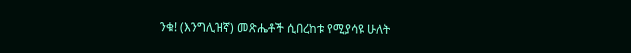ንቁ! (እንግሊዝኛ) መጽሔቶች ሲበረከቱ የሚያሳዩ ሁለት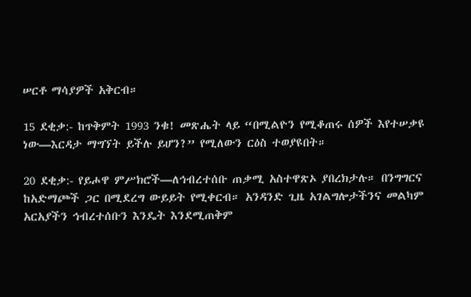ሠርቶ ማሳያዎች አቅርብ።

15 ደቂቃ:- ከጥቅምት 1993 ንቁ! መጽሔት ላይ “በሚልዮን የሚቆጠሩ ሰዎች እየተሠቃዩ ነው—እርዳታ ማግኘት ይችሉ ይሆን?” የሚለውን ርዕስ ተወያዩበት።

20 ደቂቃ:- የይሖዋ ምሥክሮች—ለኅብረተሰቡ ጠቃሚ አስተዋጽኦ ያበረክታሉ። በንግግርና ከአድማጮች ጋር በሚደረግ ውይይት የሚቀርብ። አንዳንድ ጊዜ አገልግሎታችንና መልካም አርአያችን ኅብረተሰቡን እንዴት እንደሚጠቅም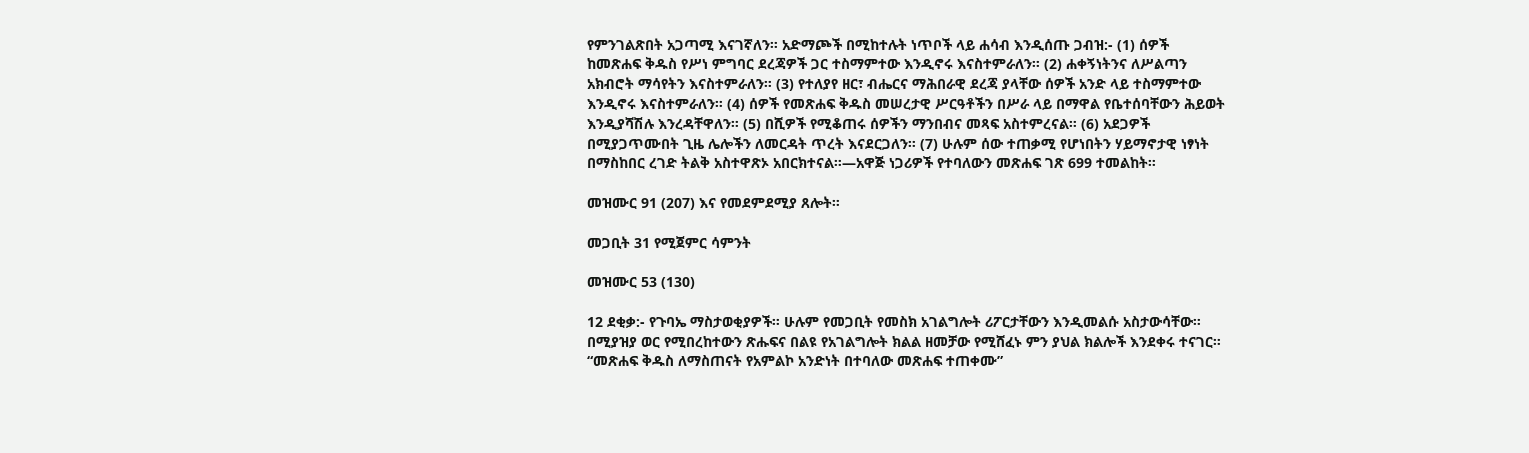የምንገልጽበት አጋጣሚ እናገኛለን። አድማጮች በሚከተሉት ነጥቦች ላይ ሐሳብ እንዲሰጡ ጋብዝ:- (1) ሰዎች ከመጽሐፍ ቅዱስ የሥነ ምግባር ደረጃዎች ጋር ተስማምተው እንዲኖሩ እናስተምራለን። (2) ሐቀኝነትንና ለሥልጣን አክብሮት ማሳየትን እናስተምራለን። (3) የተለያየ ዘር፣ ብሔርና ማሕበራዊ ደረጃ ያላቸው ሰዎች አንድ ላይ ተስማምተው እንዲኖሩ እናስተምራለን። (4) ሰዎች የመጽሐፍ ቅዱስ መሠረታዊ ሥርዓቶችን በሥራ ላይ በማዋል የቤተሰባቸውን ሕይወት እንዲያሻሽሉ እንረዳቸዋለን። (5) በሺዎች የሚቆጠሩ ሰዎችን ማንበብና መጻፍ አስተምረናል። (6) አደጋዎች በሚያጋጥሙበት ጊዜ ሌሎችን ለመርዳት ጥረት እናደርጋለን። (7) ሁሉም ሰው ተጠቃሚ የሆነበትን ሃይማኖታዊ ነፃነት በማስከበር ረገድ ትልቅ አስተዋጽኦ አበርክተናል።—አዋጅ ነጋሪዎች የተባለውን መጽሐፍ ገጽ 699 ተመልከት።

መዝሙር 91 (207) እና የመደምደሚያ ጸሎት።

መጋቢት 31 የሚጀምር ሳምንት

መዝሙር 53 (130)

12 ደቂቃ:- የጉባኤ ማስታወቂያዎች። ሁሉም የመጋቢት የመስክ አገልግሎት ሪፖርታቸውን እንዲመልሱ አስታውሳቸው። በሚያዝያ ወር የሚበረከተውን ጽሑፍና በልዩ የአገልግሎት ክልል ዘመቻው የሚሸፈኑ ምን ያህል ክልሎች እንደቀሩ ተናገር። “መጽሐፍ ቅዱስ ለማስጠናት የአምልኮ አንድነት በተባለው መጽሐፍ ተጠቀሙ”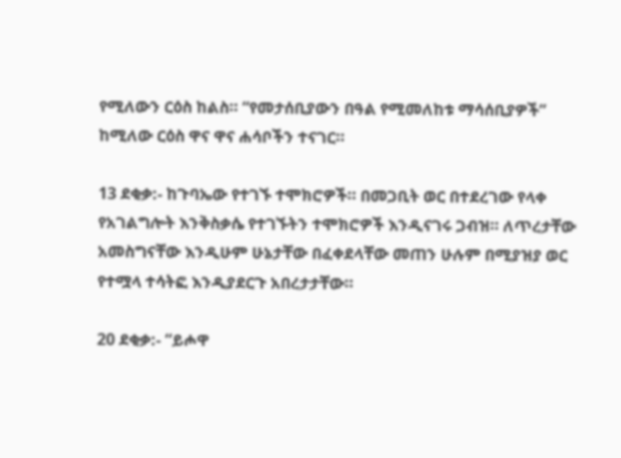የሚለውን ርዕስ ከልስ። “የመታሰቢያውን በዓል የሚመለከቱ ማሳሰቢያዎች” ከሚለው ርዕስ ዋና ዋና ሐሳቦችን ተናገር።

13 ደቂቃ:- ከጉባኤው የተገኙ ተሞክሮዎች። በመጋቢት ወር በተደረገው የላቀ የአገልግሎት እንቅስቃሴ የተገኙትን ተሞክሮዎች እንዲናገሩ ጋብዝ። ለጥረታቸው አመስግናቸው እንዲሁም ሁኔታቸው በፈቀደላቸው መጠን ሁሉም በሚያዝያ ወር የተሟላ ተሳትፎ እንዲያደርጉ አበረታታቸው።

20 ደቂቃ:- “ይሖዋ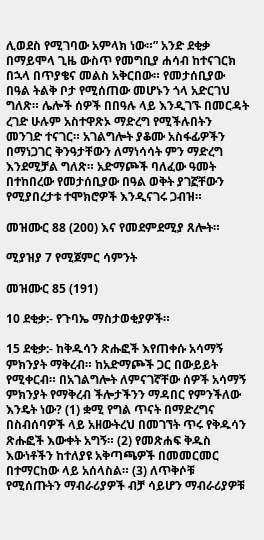ሊወደስ የሚገባው አምላክ ነው።” አንድ ደቂቃ በማይሞላ ጊዜ ውስጥ የመግቢያ ሐሳብ ከተናገርክ በኋላ በጥያቄና መልስ አቅርበው። የመታሰቢያው በዓል ትልቅ ቦታ የሚሰጠው መሆኑን ጎላ አድርገህ ግለጽ። ሌሎች ሰዎች በበዓሉ ላይ እንዲገኙ በመርዳት ረገድ ሁሉም አስተዋጽኦ ማድረግ የሚችሉበትን መንገድ ተናገር። አገልግሎት ያቆሙ አስፋፊዎችን በማነጋገር ቅንዓታቸውን ለማነሳሳት ምን ማድረግ እንደሚቻል ግለጽ። አድማጮች ባለፈው ዓመት በተከበረው የመታሰቢያው በዓል ወቅት ያገኟቸውን የሚያበረታቱ ተሞክሮዎች እንዲናገሩ ጋብዝ።

መዝሙር 88 (200) እና የመደምደሚያ ጸሎት።

ሚያዝያ 7 የሚጀምር ሳምንት

መዝሙር 85 (191)

10 ደቂቃ:- የጉባኤ ማስታወቂያዎች።

15 ደቂቃ:- ከቅዱሳን ጽሑፎች እየጠቀሱ አሳማኝ ምክንያት ማቅረብ። ከአድማጮች ጋር በውይይት የሚቀርብ። በአገልግሎት ለምናገኛቸው ሰዎች አሳማኝ ምክንያት የማቅረብ ችሎታችንን ማዳበር የምንችለው እንዴት ነው? (1) ቋሚ የግል ጥናት በማድረግና በስብሰባዎች ላይ አዘውትረህ በመገኘት ጥሩ የቅዱሳን ጽሑፎች እውቀት አግኝ። (2) የመጽሐፍ ቅዱስ እውነቶችን ከተለያዩ አቅጣጫዎች በመመርመር በተማርከው ላይ አሰላስል። (3) ለጥቅሶቹ የሚሰጡትን ማብራሪያዎች ብቻ ሳይሆን ማብራሪያዎቹ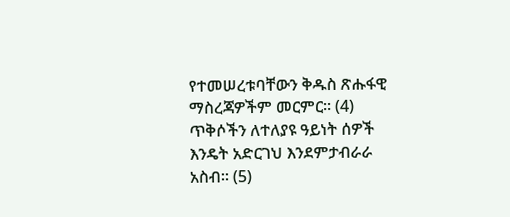የተመሠረቱባቸውን ቅዱስ ጽሑፋዊ ማስረጃዎችም መርምር። (4) ጥቅሶችን ለተለያዩ ዓይነት ሰዎች እንዴት አድርገህ እንደምታብራራ አስብ። (5)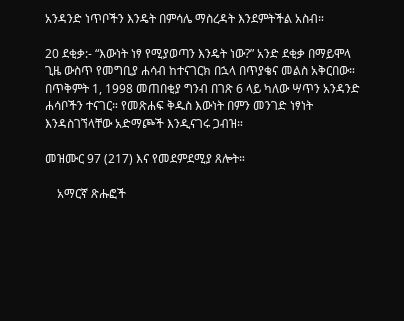አንዳንድ ነጥቦችን እንዴት በምሳሌ ማስረዳት እንደምትችል አስብ።

20 ደቂቃ:- “እውነት ነፃ የሚያወጣን እንዴት ነው?” አንድ ደቂቃ በማይሞላ ጊዜ ውስጥ የመግቢያ ሐሳብ ከተናገርክ በኋላ በጥያቄና መልስ አቅርበው። በጥቅምት 1, 1998 መጠበቂያ ግንብ በገጽ 6 ላይ ካለው ሣጥን አንዳንድ ሐሳቦችን ተናገር። የመጽሐፍ ቅዱስ እውነት በምን መንገድ ነፃነት እንዳስገኘላቸው አድማጮች እንዲናገሩ ጋብዝ።

መዝሙር 97 (217) እና የመደምደሚያ ጸሎት።

    አማርኛ ጽሑፎች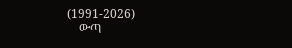(1991-2026)
    ውጣ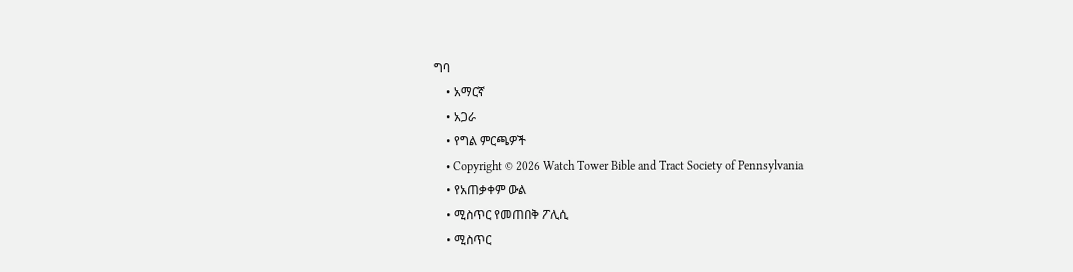ግባ
    • አማርኛ
    • አጋራ
    • የግል ምርጫዎች
    • Copyright © 2026 Watch Tower Bible and Tract Society of Pennsylvania
    • የአጠቃቀም ውል
    • ሚስጥር የመጠበቅ ፖሊሲ
    • ሚስጥር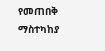የመጠበቅ ማስተካከያ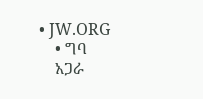• JW.ORG
    • ግባ
    አጋራ